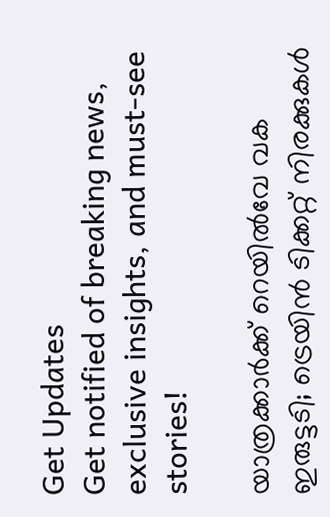Get Updates
Get notified of breaking news, exclusive insights, and must-see stories!

യാത്രക്കാർക്ക് റെയിൽവേ വക ഇരുട്ടടി; ട്രെയിൻ ടിക്കറ്റ് നിരക്കുകൾ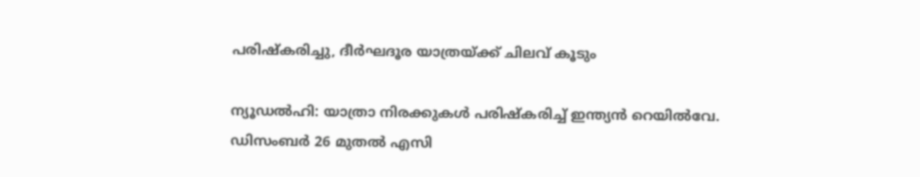പരിഷ്‌കരിച്ചു, ദീർഘദൂര യാത്രയ്ക്ക് ചിലവ് കൂടും

ന്യൂഡൽഹി: യാത്രാ നിരക്കുകൾ പരിഷ്‌കരിച്ച് ഇന്ത്യൻ റെയിൽവേ. ഡിസംബർ 26 മുതൽ എസി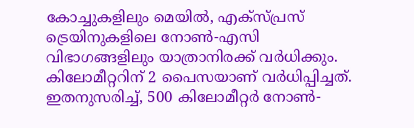കോച്ചുകളിലും മെയിൽ, എക്‌സ്പ്രസ് ട്രെയിനുകളിലെ നോൺ-എസി വിഭാഗങ്ങളിലും യാത്രാനിരക്ക് വർധിക്കും. കിലോമീറ്ററിന് 2 പൈസയാണ് വർധിപ്പിച്ചത്. ഇതനുസരിച്ച്, 500 കിലോമീറ്റർ നോൺ-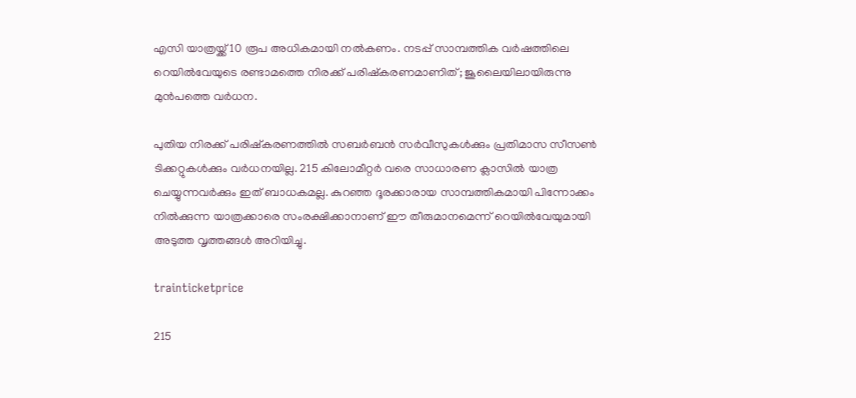എസി യാത്രയ്ക്ക് 10 രൂപ അധികമായി നൽകണം. നടപ്പ് സാമ്പത്തിക വർഷത്തിലെ റെയിൽവേയുടെ രണ്ടാമത്തെ നിരക്ക് പരിഷ്‌കരണമാണിത്; ജൂലൈയിലായിരുന്നു മുൻപത്തെ വർധന.

പുതിയ നിരക്ക് പരിഷ്‌കരണത്തിൽ സബർബൻ സർവീസുകൾക്കും പ്രതിമാസ സീസൺ ടിക്കറ്റുകൾക്കും വർധനയില്ല. 215 കിലോമീറ്റർ വരെ സാധാരണ ക്ലാസിൽ യാത്ര ചെയ്യുന്നവർക്കും ഇത് ബാധകമല്ല. കുറഞ്ഞ ദൂരക്കാരായ സാമ്പത്തികമായി പിന്നോക്കം നിൽക്കുന്ന യാത്രക്കാരെ സംരക്ഷിക്കാനാണ് ഈ തീരുമാനമെന്ന് റെയിൽവേയുമായി അടുത്ത വൃത്തങ്ങൾ അറിയിച്ചു.

trainticketprice

215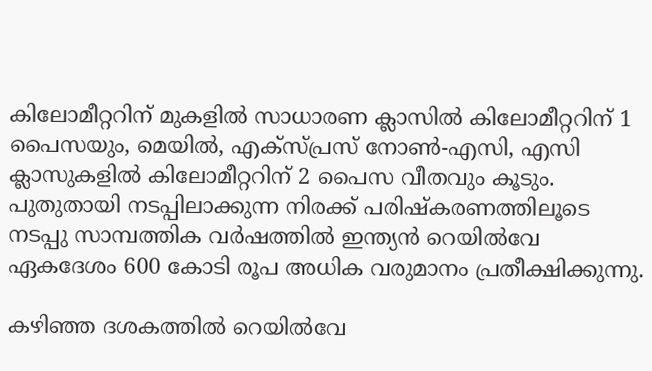കിലോമീറ്ററിന് മുകളിൽ സാധാരണ ക്ലാസിൽ കിലോമീറ്ററിന് 1 പൈസയും, മെയിൽ, എക്‌സ്പ്രസ് നോൺ-എസി, എസി ക്ലാസുകളിൽ കിലോമീറ്ററിന് 2 പൈസ വീതവും കൂടും. പുതുതായി നടപ്പിലാക്കുന്ന നിരക്ക് പരിഷ്‌കരണത്തിലൂടെ നടപ്പു സാമ്പത്തിക വർഷത്തിൽ ഇന്ത്യൻ റെയിൽവേ ഏകദേശം 600 കോടി രൂപ അധിക വരുമാനം പ്രതീക്ഷിക്കുന്നു.

കഴിഞ്ഞ ദശകത്തിൽ റെയിൽവേ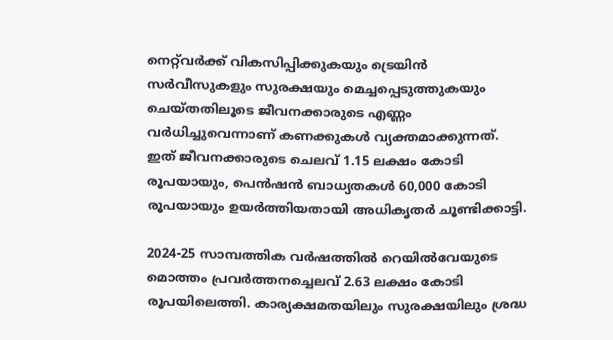നെറ്റ്‌വർക്ക് വികസിപ്പിക്കുകയും ട്രെയിൻ സർവീസുകളും സുരക്ഷയും മെച്ചപ്പെടുത്തുകയും ചെയ്‌തതിലൂടെ ജീവനക്കാരുടെ എണ്ണം വർധിച്ചുവെന്നാണ് കണക്കുകൾ വ്യക്തമാക്കുന്നത്. ഇത് ജീവനക്കാരുടെ ചെലവ് 1.15 ലക്ഷം കോടി രൂപയായും, പെൻഷൻ ബാധ്യതകൾ 60,000 കോടി രൂപയായും ഉയർത്തിയതായി അധികൃതർ ചൂണ്ടിക്കാട്ടി.

2024-25 സാമ്പത്തിക വർഷത്തിൽ റെയിൽവേയുടെ മൊത്തം പ്രവർത്തനച്ചെലവ് 2.63 ലക്ഷം കോടി രൂപയിലെത്തി. കാര്യക്ഷമതയിലും സുരക്ഷയിലും ശ്രദ്ധ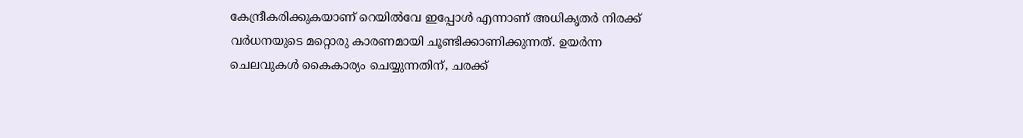കേന്ദ്രീകരിക്കുകയാണ് റെയിൽവേ ഇപ്പോൾ എന്നാണ് അധികൃതർ നിരക്ക് വർധനയുടെ മറ്റൊരു കാരണമായി ചൂണ്ടിക്കാണിക്കുന്നത്. ഉയർന്ന ചെലവുകൾ കൈകാര്യം ചെയ്യുന്നതിന്, ചരക്ക്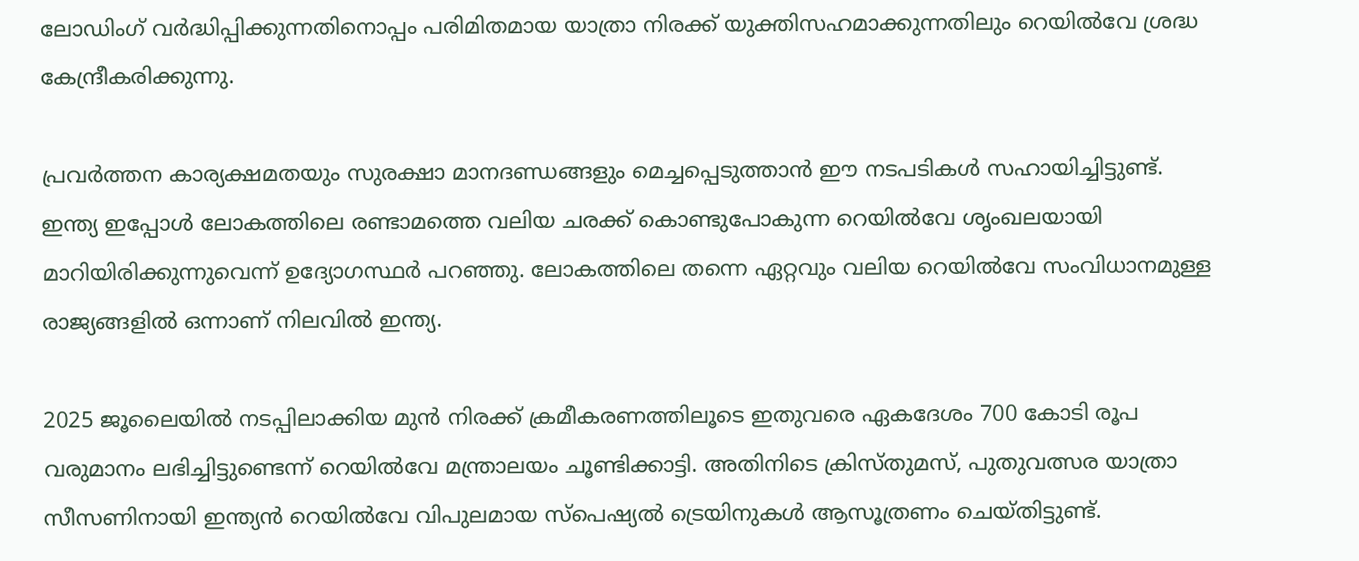ലോഡിംഗ് വർദ്ധിപ്പിക്കുന്നതിനൊപ്പം പരിമിതമായ യാത്രാ നിരക്ക് യുക്തിസഹമാക്കുന്നതിലും റെയിൽവേ ശ്രദ്ധ കേന്ദ്രീകരിക്കുന്നു.

പ്രവർത്തന കാര്യക്ഷമതയും സുരക്ഷാ മാനദണ്ഡങ്ങളും മെച്ചപ്പെടുത്താൻ ഈ നടപടികൾ സഹായിച്ചിട്ടുണ്ട്. ഇന്ത്യ ഇപ്പോൾ ലോകത്തിലെ രണ്ടാമത്തെ വലിയ ചരക്ക് കൊണ്ടുപോകുന്ന റെയിൽവേ ശൃംഖലയായി മാറിയിരിക്കുന്നുവെന്ന് ഉദ്യോഗസ്ഥർ പറഞ്ഞു. ലോകത്തിലെ തന്നെ ഏറ്റവും വലിയ റെയിൽവേ സംവിധാനമുള്ള രാജ്യങ്ങളിൽ ഒന്നാണ് നിലവിൽ ഇന്ത്യ.

2025 ജൂലൈയിൽ നടപ്പിലാക്കിയ മുൻ നിരക്ക് ക്രമീകരണത്തിലൂടെ ഇതുവരെ ഏകദേശം 700 കോടി രൂപ വരുമാനം ലഭിച്ചിട്ടുണ്ടെന്ന് റെയിൽവേ മന്ത്രാലയം ചൂണ്ടിക്കാട്ടി. അതിനിടെ ക്രിസ്‌തുമസ്, പുതുവത്സര യാത്രാ സീസണിനായി ഇന്ത്യൻ റെയിൽവേ വിപുലമായ സ്‌പെഷ്യൽ ട്രെയിനുകൾ ആസൂത്രണം ചെയ്‌തിട്ടുണ്ട്‌.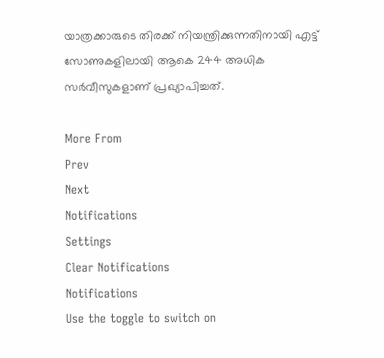യാത്രക്കാരുടെ തിരക്ക് നിയന്ത്രിക്കുന്നതിനായി എട്ട് സോണുകളിലായി ആകെ 244 അധിക സർവീസുകളാണ് പ്രഖ്യാപിച്ചത്.

More From
Prev
Next
Notifications
Settings
Clear Notifications
Notifications
Use the toggle to switch on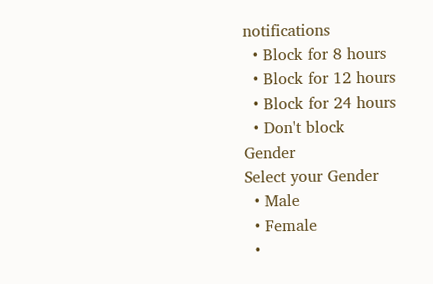notifications
  • Block for 8 hours
  • Block for 12 hours
  • Block for 24 hours
  • Don't block
Gender
Select your Gender
  • Male
  • Female
  •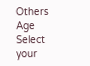Others
Age
Select your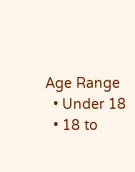Age Range
  • Under 18
  • 18 to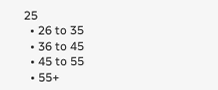25
  • 26 to 35
  • 36 to 45
  • 45 to 55
  • 55+